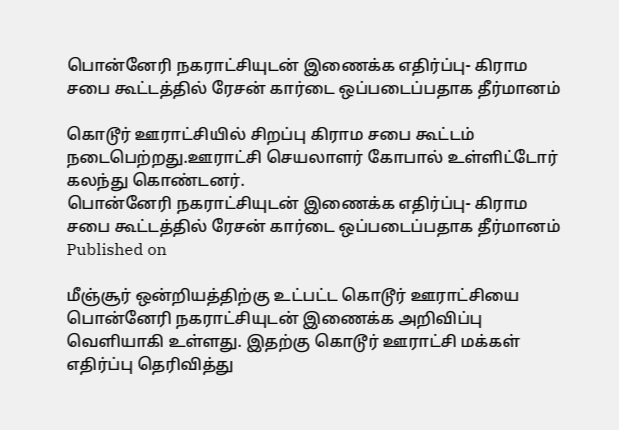பொன்னேரி நகராட்சியுடன் இணைக்க எதிர்ப்பு- கிராம சபை கூட்டத்தில் ரேசன் கார்டை ஒப்படைப்பதாக தீர்மானம்

கொடூர் ஊராட்சியில் சிறப்பு கிராம சபை கூட்டம் நடைபெற்றது.ஊராட்சி செயலாளர் கோபால் உள்ளிட்டோர் கலந்து கொண்டனர்.
பொன்னேரி நகராட்சியுடன் இணைக்க எதிர்ப்பு- கிராம சபை கூட்டத்தில் ரேசன் கார்டை ஒப்படைப்பதாக தீர்மானம்
Published on

மீஞ்சூர் ஒன்றியத்திற்கு உட்பட்ட கொடூர் ஊராட்சியை பொன்னேரி நகராட்சியுடன் இணைக்க அறிவிப்பு வெளியாகி உள்ளது. இதற்கு கொடூர் ஊராட்சி மக்கள் எதிர்ப்பு தெரிவித்து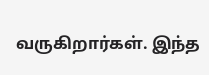வருகிறார்கள். இந்த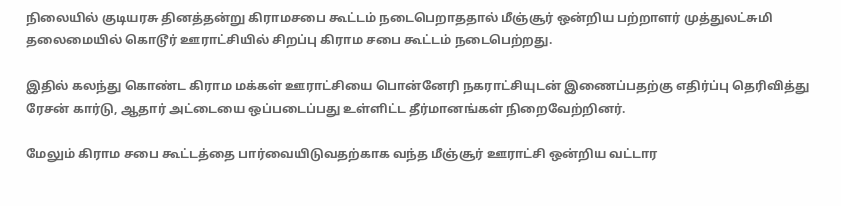நிலையில் குடியரசு தினத்தன்று கிராமசபை கூட்டம் நடைபெறாததால் மீஞ்சூர் ஒன்றிய பற்றாளர் முத்துலட்சுமி தலைமையில் கொடூர் ஊராட்சியில் சிறப்பு கிராம சபை கூட்டம் நடைபெற்றது.

இதில் கலந்து கொண்ட கிராம மக்கள் ஊராட்சியை பொன்னேரி நகராட்சியுடன் இணைப்பதற்கு எதிர்ப்பு தெரிவித்து ரேசன் கார்டு, ஆதார் அட்டையை ஒப்படைப்பது உள்ளிட்ட தீர்மானங்கள் நிறைவேற்றினர்.

மேலும் கிராம சபை கூட்டத்தை பார்வையிடுவதற்காக வந்த மீஞ்சூர் ஊராட்சி ஒன்றிய வட்டார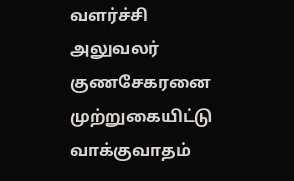வளர்ச்சி அலுவலர் குணசேகரனை முற்றுகையிட்டு வாக்குவாதம்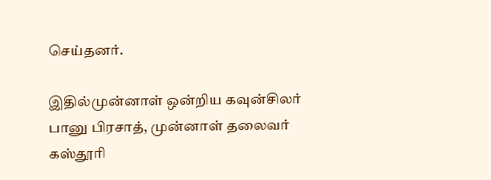செய்தனர்.

இதில்முன்னாள் ஒன்றிய கவுன்சிலர் பானு பிரசாத், முன்னாள் தலைவர் கஸ்தூரி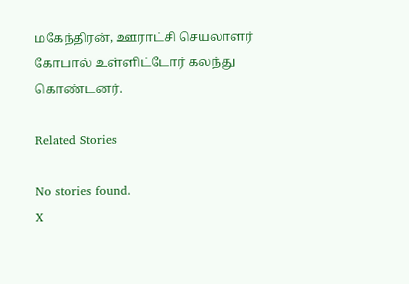மகேந்திரன், ஊராட்சி செயலாளர் கோபால் உள்ளிட்டோர் கலந்து கொண்டனர்.

Related Stories

No stories found.
X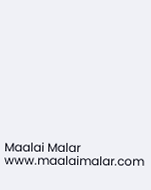Maalai Malar
www.maalaimalar.com